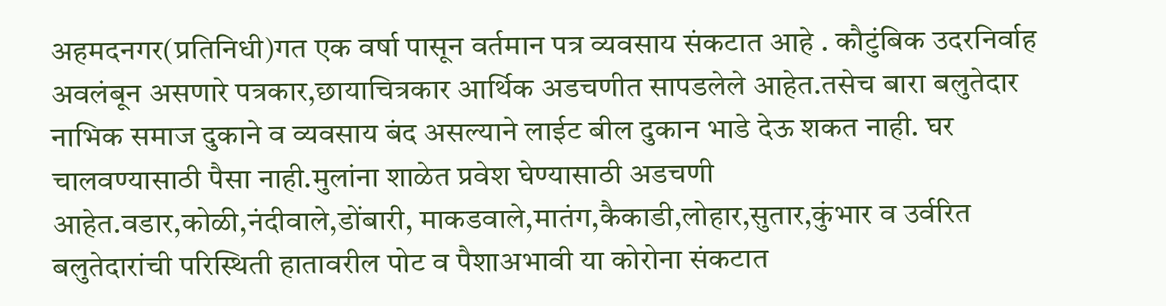अहमदनगर(प्रतिनिधी)गत एक वर्षा पासून वर्तमान पत्र व्यवसाय संकटात आहे . कौटुंबिक उदरनिर्वाह अवलंबून असणारे पत्रकार,छायाचित्रकार आर्थिक अडचणीत सापडलेले आहेत.तसेच बारा बलुतेदार नाभिक समाज दुकाने व व्यवसाय बंद असल्याने लाईट बील दुकान भाडे देऊ शकत नाही. घर चालवण्यासाठी पैसा नाही.मुलांना शाळेत प्रवेश घेण्यासाठी अडचणी आहेत.वडार,कोळी,नंदीवाले,डोंबारी, माकडवाले,मातंग,कैकाडी,लोहार,सुतार,कुंभार व उर्वरित बलुतेदारांची परिस्थिती हातावरील पोट व पैशाअभावी या कोरोना संकटात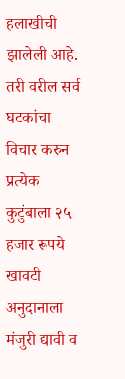हलाखीची झालेली आहे.
तरी वरील सर्व घटकांचा विचार करुन प्रत्येक कुटुंबाला २५ हजार रूपये खावटी अनुदानाला मंजुरी द्यावी व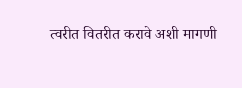त्वरीत वितरीत करावे अशी मागणी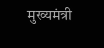मुख्यमंत्री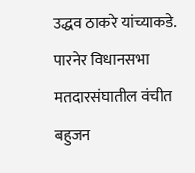उद्धव ठाकरे यांच्याकडे. पारनेर विधानसभा मतदारसंघातील वंचीत बहुजन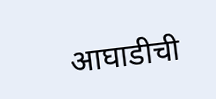आघाडीची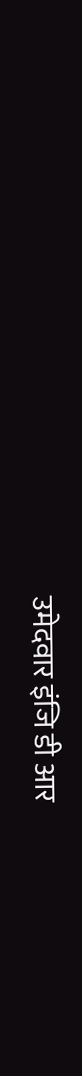उमेदवार इंजि डी आर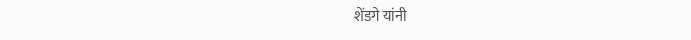शेंडगे यांनी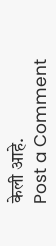केली आहे.
Post a Comment